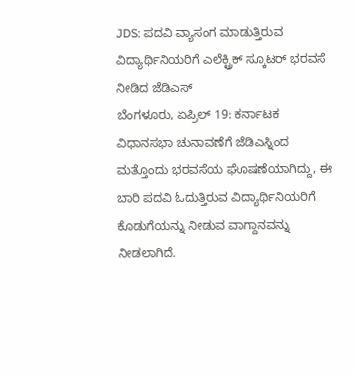JDS: ಪದವಿ ವ್ಯಾಸಂಗ ಮಾಡುತ್ತಿರುವ ವಿದ್ಯಾರ್ಥಿನಿಯರಿಗೆ ಎಲೆಕ್ಟ್ರಿಕ್ ಸ್ಕೂಟರ್ ಭರವಸೆ ನೀಡಿದ ಜೆಡಿಎಸ್
ಬೆಂಗಳೂರು, ಏಪ್ರಿಲ್ 19: ಕರ್ನಾಟಕ ವಿಧಾನಸಭಾ ಚುನಾವಣೆಗೆ ಜೆಡಿಎಸ್ನಿಂದ ಮತ್ತೊಂದು ಭರವಸೆಯ ಘೊಷಣೆಯಾಗಿದ್ದು, ಈ ಬಾರಿ ಪದವಿ ಓದುತ್ತಿರುವ ವಿದ್ಯಾರ್ಥಿನಿಯರಿಗೆ ಕೊಡುಗೆಯನ್ನು ನೀಡುವ ವಾಗ್ದಾನವನ್ನು ನೀಡಲಾಗಿದೆ.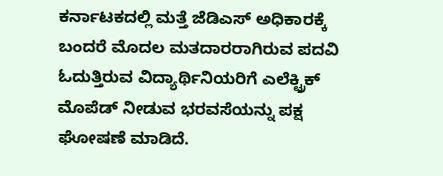ಕರ್ನಾಟಕದಲ್ಲಿ ಮತ್ತೆ ಜೆಡಿಎಸ್ ಅಧಿಕಾರಕ್ಕೆ ಬಂದರೆ ಮೊದಲ ಮತದಾರರಾಗಿರುವ ಪದವಿ ಓದುತ್ತಿರುವ ವಿದ್ಯಾರ್ಥಿನಿಯರಿಗೆ ಎಲೆಕ್ಟ್ರಿಕ್ ಮೊಪೆಡ್ ನೀಡುವ ಭರವಸೆಯನ್ನು ಪಕ್ಷ ಘೋಷಣೆ ಮಾಡಿದೆ.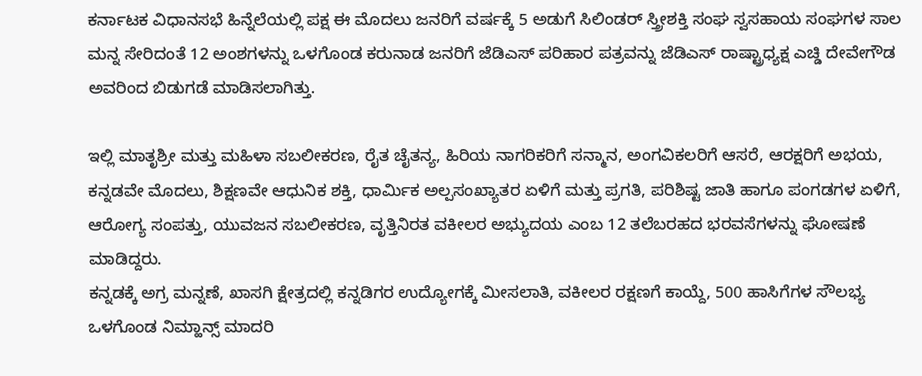ಕರ್ನಾಟಕ ವಿಧಾನಸಭೆ ಹಿನ್ನೆಲೆಯಲ್ಲಿ ಪಕ್ಷ ಈ ಮೊದಲು ಜನರಿಗೆ ವರ್ಷಕ್ಕೆ 5 ಅಡುಗೆ ಸಿಲಿಂಡರ್ ಸ್ತ್ರೀಶಕ್ತಿ ಸಂಘ ಸ್ವಸಹಾಯ ಸಂಘಗಳ ಸಾಲ ಮನ್ನ ಸೇರಿದಂತೆ 12 ಅಂಶಗಳನ್ನು ಒಳಗೊಂಡ ಕರುನಾಡ ಜನರಿಗೆ ಜೆಡಿಎಸ್ ಪರಿಹಾರ ಪತ್ರವನ್ನು ಜೆಡಿಎಸ್ ರಾಷ್ಟ್ರಾಧ್ಯಕ್ಷ ಎಚ್ಡಿ ದೇವೇಗೌಡ ಅವರಿಂದ ಬಿಡುಗಡೆ ಮಾಡಿಸಲಾಗಿತ್ತು.

ಇಲ್ಲಿ ಮಾತೃಶ್ರೀ ಮತ್ತು ಮಹಿಳಾ ಸಬಲೀಕರಣ, ರೈತ ಚೈತನ್ಯ, ಹಿರಿಯ ನಾಗರಿಕರಿಗೆ ಸನ್ಮಾನ, ಅಂಗವಿಕಲರಿಗೆ ಆಸರೆ, ಆರಕ್ಷರಿಗೆ ಅಭಯ, ಕನ್ನಡವೇ ಮೊದಲು, ಶಿಕ್ಷಣವೇ ಆಧುನಿಕ ಶಕ್ತಿ, ಧಾರ್ಮಿಕ ಅಲ್ಪಸಂಖ್ಯಾತರ ಏಳಿಗೆ ಮತ್ತು ಪ್ರಗತಿ, ಪರಿಶಿಷ್ಟ ಜಾತಿ ಹಾಗೂ ಪಂಗಡಗಳ ಏಳಿಗೆ, ಆರೋಗ್ಯ ಸಂಪತ್ತು, ಯುವಜನ ಸಬಲೀಕರಣ, ವೃತ್ತಿನಿರತ ವಕೀಲರ ಅಭ್ಯುದಯ ಎಂಬ 12 ತಲೆಬರಹದ ಭರವಸೆಗಳನ್ನು ಘೋಷಣೆ ಮಾಡಿದ್ದರು.
ಕನ್ನಡಕ್ಕೆ ಅಗ್ರ ಮನ್ನಣೆ, ಖಾಸಗಿ ಕ್ಷೇತ್ರದಲ್ಲಿ ಕನ್ನಡಿಗರ ಉದ್ಯೋಗಕ್ಕೆ ಮೀಸಲಾತಿ, ವಕೀಲರ ರಕ್ಷಣಗೆ ಕಾಯ್ದೆ, 500 ಹಾಸಿಗೆಗಳ ಸೌಲಭ್ಯ ಒಳಗೊಂಡ ನಿಮ್ಹಾನ್ಸ್ ಮಾದರಿ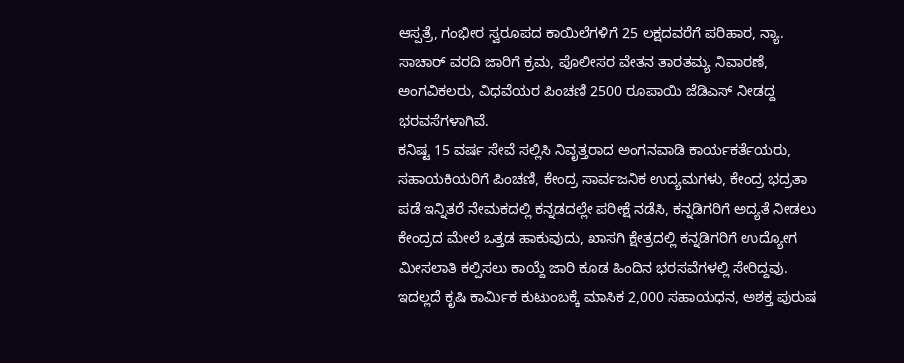ಆಸ್ಪತ್ರೆ, ಗಂಭೀರ ಸ್ವರೂಪದ ಕಾಯಿಲೆಗಳಿಗೆ 25 ಲಕ್ಷದವರೆಗೆ ಪರಿಹಾರ, ನ್ಯಾ. ಸಾಚಾರ್ ವರದಿ ಜಾರಿಗೆ ಕ್ರಮ, ಪೊಲೀಸರ ವೇತನ ತಾರತಮ್ಯ ನಿವಾರಣೆ, ಅಂಗವಿಕಲರು, ವಿಧವೆಯರ ಪಿಂಚಣಿ 2500 ರೂಪಾಯಿ ಜೆಡಿಎಸ್ ನೀಡದ್ದ ಭರವಸೆಗಳಾಗಿವೆ.
ಕನಿಷ್ಟ 15 ವರ್ಷ ಸೇವೆ ಸಲ್ಲಿಸಿ ನಿವೃತ್ತರಾದ ಅಂಗನವಾಡಿ ಕಾರ್ಯಕರ್ತೆಯರು, ಸಹಾಯಕಿಯರಿಗೆ ಪಿಂಚಣಿ, ಕೇಂದ್ರ ಸಾರ್ವಜನಿಕ ಉದ್ಯಮಗಳು, ಕೇಂದ್ರ ಭದ್ರತಾ ಪಡೆ ಇನ್ನಿತರೆ ನೇಮಕದಲ್ಲಿ ಕನ್ನಡದಲ್ಲೇ ಪರೀಕ್ಷೆ ನಡೆಸಿ, ಕನ್ನಡಿಗರಿಗೆ ಅದ್ಯತೆ ನೀಡಲು ಕೇಂದ್ರದ ಮೇಲೆ ಒತ್ತಡ ಹಾಕುವುದು, ಖಾಸಗಿ ಕ್ಷೇತ್ರದಲ್ಲಿ ಕನ್ನಡಿಗರಿಗೆ ಉದ್ಯೋಗ ಮೀಸಲಾತಿ ಕಲ್ಪಿಸಲು ಕಾಯ್ದೆ ಜಾರಿ ಕೂಡ ಹಿಂದಿನ ಭರಸವೆಗಳಲ್ಲಿ ಸೇರಿದ್ದವು.
ಇದಲ್ಲದೆ ಕೃಷಿ ಕಾರ್ಮಿಕ ಕುಟುಂಬಕ್ಕೆ ಮಾಸಿಕ 2,000 ಸಹಾಯಧನ, ಅಶಕ್ತ ಪುರುಷ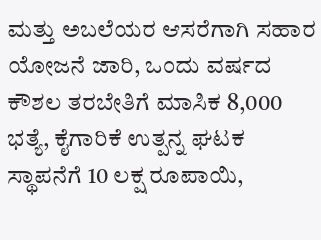ಮತ್ತು ಅಬಲೆಯರ ಆಸರೆಗಾಗಿ ಸಹಾರ ಯೋಜನೆ ಜಾರಿ, ಒಂದು ವರ್ಷದ ಕೌಶಲ ತರಬೇತಿಗೆ ಮಾಸಿಕ 8,000 ಭತ್ಯೆ, ಕೈಗಾರಿಕೆ ಉತ್ಪನ್ನ ಘಟಕ ಸ್ಥಾಪನೆಗೆ 10 ಲಕ್ಷ ರೂಪಾಯಿ,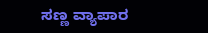ಸಣ್ಣ ವ್ಯಾಪಾರ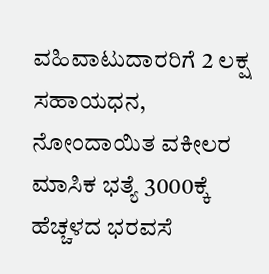ವಹಿವಾಟುದಾರರಿಗೆ 2 ಲಕ್ಷ ಸಹಾಯಧನ, ನೋಂದಾಯಿತ ವಕೀಲರ ಮಾಸಿಕ ಭತ್ಯೆ 3000ಕ್ಕೆ ಹೆಚ್ಚಳದ ಭರವಸೆ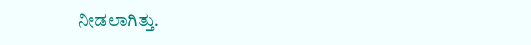ನೀಡಲಾಗಿತ್ತು.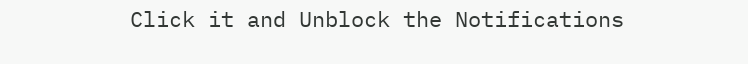Click it and Unblock the Notifications